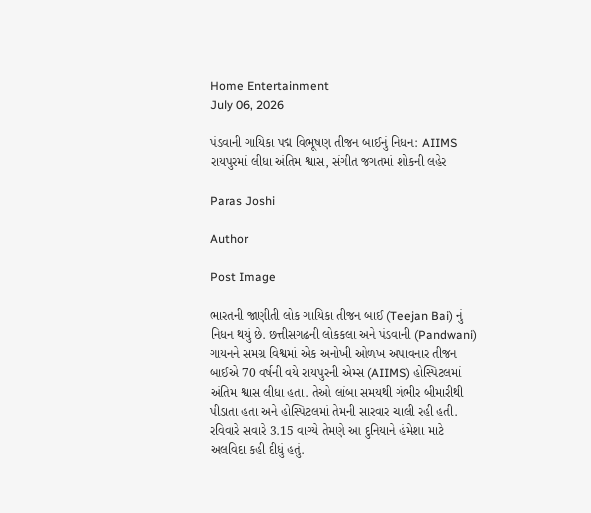Home Entertainment
July 06, 2026

પંડવાની ગાયિકા પદ્મ વિભૂષણ તીજન બાઈનું નિધન: AIIMS રાયપુરમાં લીધા અંતિમ શ્વાસ, સંગીત જગતમાં શોકની લહેર

Paras Joshi

Author

Post Image

ભારતની જાણીતી લોક ગાયિકા તીજન બાઈ (Teejan Bai) નું નિધન થયું છે. છત્તીસગઢની લોકકલા અને પંડવાની (Pandwani) ગાયનને સમગ્ર વિશ્વમાં એક અનોખી ઓળખ અપાવનાર તીજન બાઈએ 70 વર્ષની વયે રાયપુરની એમ્સ (AIIMS) હોસ્પિટલમાં અંતિમ શ્વાસ લીધા હતા. તેઓ લાંબા સમયથી ગંભીર બીમારીથી પીડાતા હતા અને હોસ્પિટલમાં તેમની સારવાર ચાલી રહી હતી. રવિવારે સવારે 3.15 વાગ્યે તેમણે આ દુનિયાને હંમેશા માટે અલવિદા કહી દીધું હતું.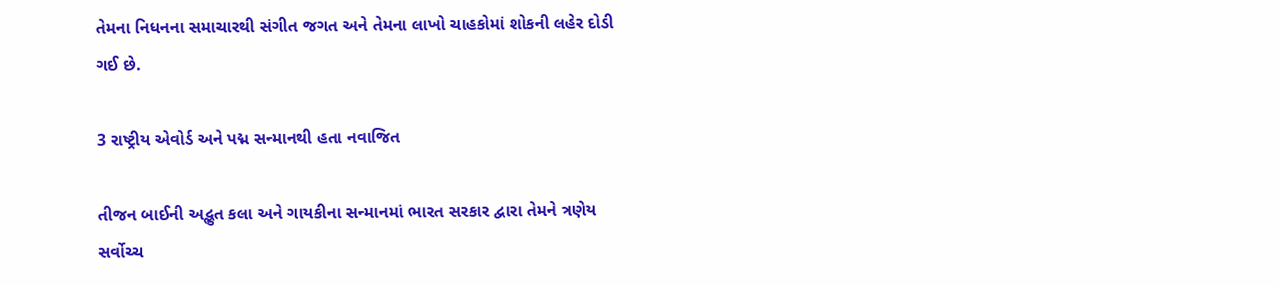તેમના નિધનના સમાચારથી સંગીત જગત અને તેમના લાખો ચાહકોમાં શોકની લહેર દોડી ગઈ છે.

3 રાષ્ટ્રીય એવોર્ડ અને પદ્મ સન્માનથી હતા નવાજિત

તીજન બાઈની અદ્ભુત કલા અને ગાયકીના સન્માનમાં ભારત સરકાર દ્વારા તેમને ત્રણેય સર્વોચ્ચ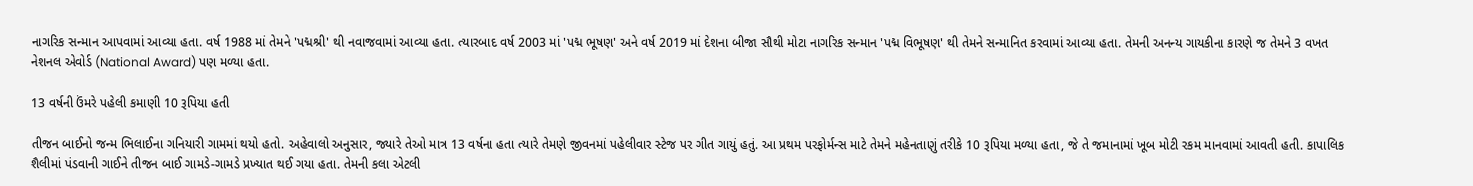નાગરિક સન્માન આપવામાં આવ્યા હતા. વર્ષ 1988 માં તેમને 'પદ્મશ્રી' થી નવાજવામાં આવ્યા હતા. ત્યારબાદ વર્ષ 2003 માં 'પદ્મ ભૂષણ' અને વર્ષ 2019 માં દેશના બીજા સૌથી મોટા નાગરિક સન્માન 'પદ્મ વિભૂષણ' થી તેમને સન્માનિત કરવામાં આવ્યા હતા. તેમની અનન્ય ગાયકીના કારણે જ તેમને 3 વખત નેશનલ એવોર્ડ (National Award) પણ મળ્યા હતા.

13 વર્ષની ઉંમરે પહેલી કમાણી 10 રૂપિયા હતી

તીજન બાઈનો જન્મ ભિલાઈના ગનિયારી ગામમાં થયો હતો. અહેવાલો અનુસાર, જ્યારે તેઓ માત્ર 13 વર્ષના હતા ત્યારે તેમણે જીવનમાં પહેલીવાર સ્ટેજ પર ગીત ગાયું હતું. આ પ્રથમ પરફોર્મન્સ માટે તેમને મહેનતાણું તરીકે 10 રૂપિયા મળ્યા હતા, જે તે જમાનામાં ખૂબ મોટી રકમ માનવામાં આવતી હતી. કાપાલિક શૈલીમાં પંડવાની ગાઈને તીજન બાઈ ગામડે-ગામડે પ્રખ્યાત થઈ ગયા હતા. તેમની કલા એટલી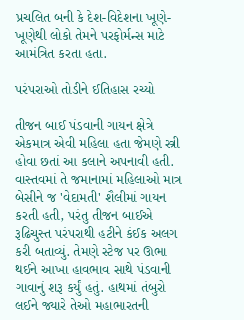પ્રચલિત બની કે દેશ-વિદેશના ખૂણે-ખૂણેથી લોકો તેમને પરફોર્મન્સ માટે આમંત્રિત કરતા હતા.

પરંપરાઓ તોડીને ઈતિહાસ રચ્યો

તીજન બાઈ પંડવાની ગાયન ક્ષેત્રે એકમાત્ર એવી મહિલા હતા જેમણે સ્ત્રી હોવા છતાં આ કલાને અપનાવી હતી. વાસ્તવમાં તે જમાનામાં મહિલાઓ માત્ર બેસીને જ 'વેદામતી' શૈલીમાં ગાયન કરતી હતી, પરંતુ તીજન બાઈએ રૂઢિચુસ્ત પરંપરાથી હટીને કંઈક અલગ કરી બતાવ્યું. તેમણે સ્ટેજ પર ઊભા થઈને આખા હાવભાવ સાથે પંડવાની ગાવાનું શરૂ કર્યું હતું. હાથમાં તંબુરો લઈને જ્યારે તેઓ મહાભારતની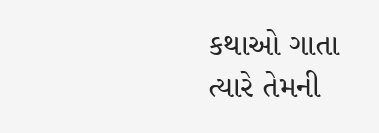કથાઓ ગાતા ત્યારે તેમની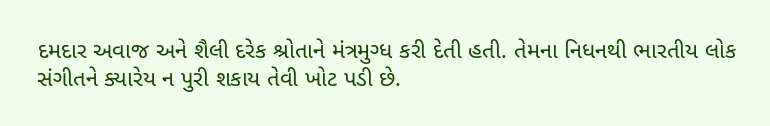દમદાર અવાજ અને શૈલી દરેક શ્રોતાને મંત્રમુગ્ધ કરી દેતી હતી. તેમના નિધનથી ભારતીય લોક સંગીતને ક્યારેય ન પુરી શકાય તેવી ખોટ પડી છે.